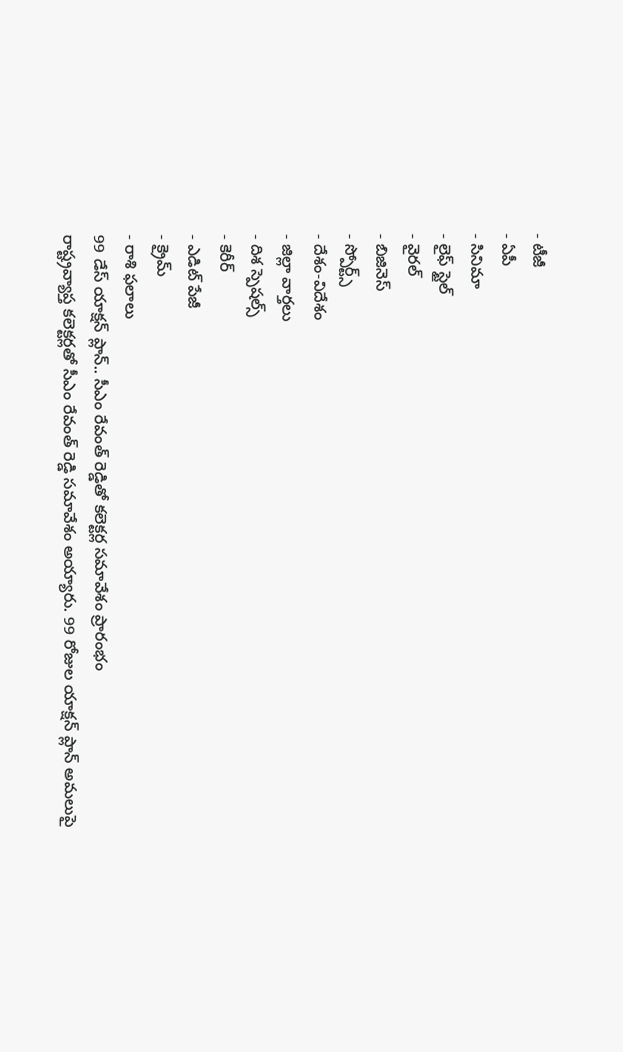- టీజీ
- ఏపీ
- సినిమా
- లైఫ్ స్టైల్
- వైరల్
- బిజినెస్
- స్పోర్ట్స్
- దేశం-విదేశం
- జిల్లా వార్తలు
- దిశ స్పెషల్స్
- కెరీర్
- ఎడిట్ పేజీ
- క్రైమ్
- రాశి ఫలాలు
99 డేస్ యాక్షన్ ప్లాన్.. సీఎం రేవంత్ రెడ్డితో కలెక్టర్ల సమావేశం ప్రారంభం
రాష్ట్రవ్యాప్త కలెక్టర్లతో సీఎం రేవంత్ రెడ్డి సమావేశం అయ్యారు. 99 రోజుల యాక్షన్ ప్లాన్ అమలుపై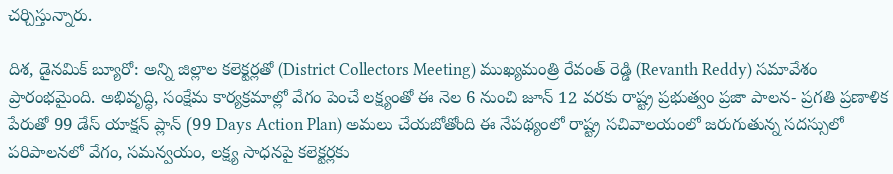చర్చిస్తున్నారు.

దిశ, డైనమిక్ బ్యూరో: అన్ని జిల్లాల కలెక్టర్లతో (District Collectors Meeting) ముఖ్యమంత్రి రేవంత్ రెడ్డి (Revanth Reddy) సమావేశం ప్రారంభమైంది. అభివృద్ధి, సంక్షేమ కార్యక్రమాల్లో వేగం పెంచే లక్ష్యంతో ఈ నెల 6 నుంచి జూన్ 12 వరకు రాష్ట్ర ప్రభుత్వం ప్రజా పాలన- ప్రగతి ప్రణాళిక పేరుతో 99 డేస్ యాక్షన్ ప్లాన్ (99 Days Action Plan) అమలు చేయబోతోంది ఈ నేపథ్యంలో రాష్ట్ర సచివాలయంలో జరుగుతున్న సదస్సులో పరిపాలనలో వేగం, సమన్వయం, లక్ష్య సాధనపై కలెక్టర్లకు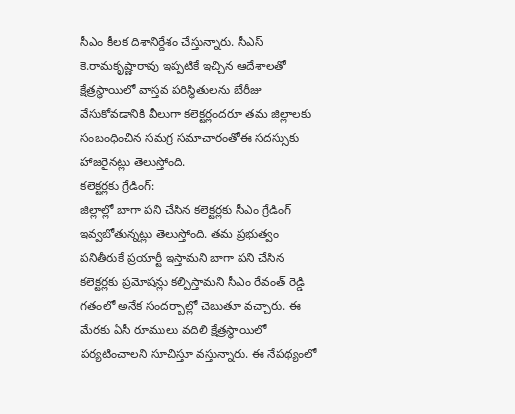సీఎం కీలక దిశానిర్దేశం చేస్తున్నారు. సీఎస్ కె.రామకృష్ణారావు ఇప్పటికే ఇచ్చిన ఆదేశాలతో క్షేత్రస్థాయిలో వాస్తవ పరిస్థితులను బేరీజు వేసుకోవడానికి వీలుగా కలెక్టర్లందరూ తమ జిల్లాలకు సంబంధించిన సమగ్ర సమాచారంతోఈ సదస్సుకు హాజరైనట్లు తెలుస్తోంది.
కలెక్టర్లకు గ్రేడింగ్:
జిల్లాల్లో బాగా పని చేసిన కలెక్టర్లకు సీఎం గ్రేడింగ్ ఇవ్వబోతున్నట్లు తెలుస్తోంది. తమ ప్రభుత్వం పనితీరుకే ప్రయార్టీ ఇస్తామని బాగా పని చేసిన కలెక్టర్లకు ప్రమోషన్లు కల్పిస్తామని సీఎం రేవంత్ రెడ్డి గతంలో అనేక సందర్బాల్లో చెబుతూ వచ్చారు. ఈ మేరకు ఏసీ రూములు వదిలి క్షేత్రస్థాయిలో పర్యటించాలని సూచిస్తూ వస్తున్నారు. ఈ నేపథ్యంలో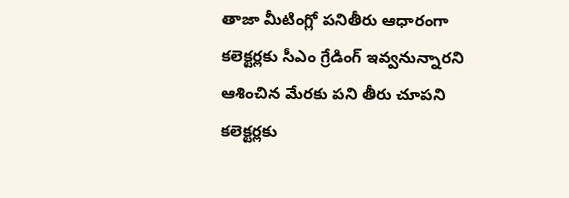తాజా మీటింగ్లో పనితీరు ఆధారంగా కలెక్టర్లకు సీఎం గ్రేడింగ్ ఇవ్వనున్నారని ఆశించిన మేరకు పని తీరు చూపని కలెక్టర్లకు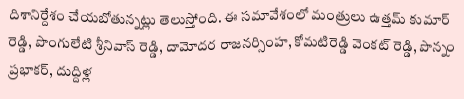దిశానిర్దేశం చేయబోతున్నట్లు తెలుస్తోంది. ఈ సమావేశంలో మంత్రులు ఉత్తమ్ కుమార్ రెడ్డి, పొంగులేటి శ్రీనివాస్ రెడ్డి, దామోదర రాజనర్సింహ, కోమటిరెడ్డి వెంకట్ రెడ్డి, పొన్నం ప్రభాకర్, దుద్దిళ్ల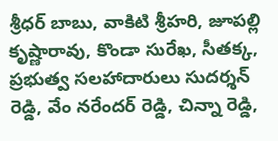శ్రీధర్ బాబు, వాకిటి శ్రీహరి, జూపల్లి కృష్ణారావు, కొండా సురేఖ, సీతక్క, ప్రభుత్వ సలహాదారులు సుదర్శన్ రెడ్డి, వేం నరేందర్ రెడ్డి, చిన్నా రెడ్డి,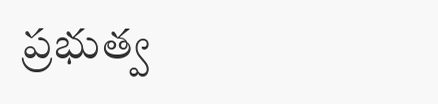ప్రభుత్వ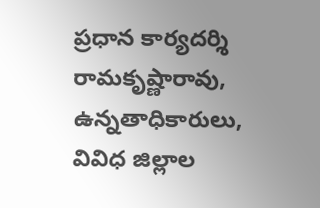ప్రధాన కార్యదర్శి రామకృష్ణారావు, ఉన్నతాధికారులు, వివిధ జిల్లాల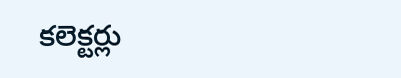కలెక్టర్లు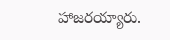హాజరయ్యారు.